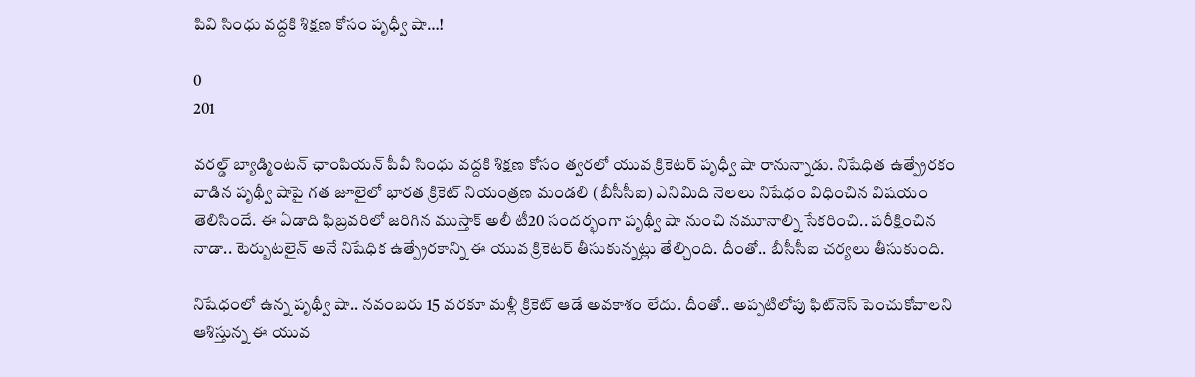పివి సింధు వద్దకి శిక్షణ కోసం పృధ్వీ షా…!

0
201

వరల్డ్ బ్యాడ్మింటన్ ఛాంపియన్‌ పీవీ సింధు వద్దకి శిక్షణ కోసం త్వరలో యువ క్రికెటర్ పృధ్వీ షా రానున్నాడు. నిషేధిత ఉత్ప్రేరకం వాడిన పృథ్వీ షాపై గత జూలైలో భారత క్రికెట్ నియంత్రణ మండలి (బీసీసీఐ) ఎనిమిది నెలలు నిషేధం విధించిన విషయం తెలిసిందే. ఈ ఏడాది ఫిబ్రవరిలో జరిగిన ముస్తాక్ అలీ టీ20 సందర్భంగా పృథ్వీ షా నుంచి నమూనాల్ని సేకరించి.. పరీక్షించిన నాడా.. టెర్బుటలైన్ అనే నిషేధిక ఉత్ప్రేరకాన్ని ఈ యువ క్రికెటర్ తీసుకున్నట్లు తేల్చింది. దీంతో.. బీసీసీఐ చర్యలు తీసుకుంది.

నిషేధంలో ఉన్న పృథ్వీ షా.. నవంబరు 15 వరకూ మళ్లీ క్రికెట్‌ ఆడే అవకాశం లేదు. దీంతో.. అప్పటిలోపు ఫిట్‌నెస్ పెంచుకోవాలని ఆశిస్తున్న ఈ యువ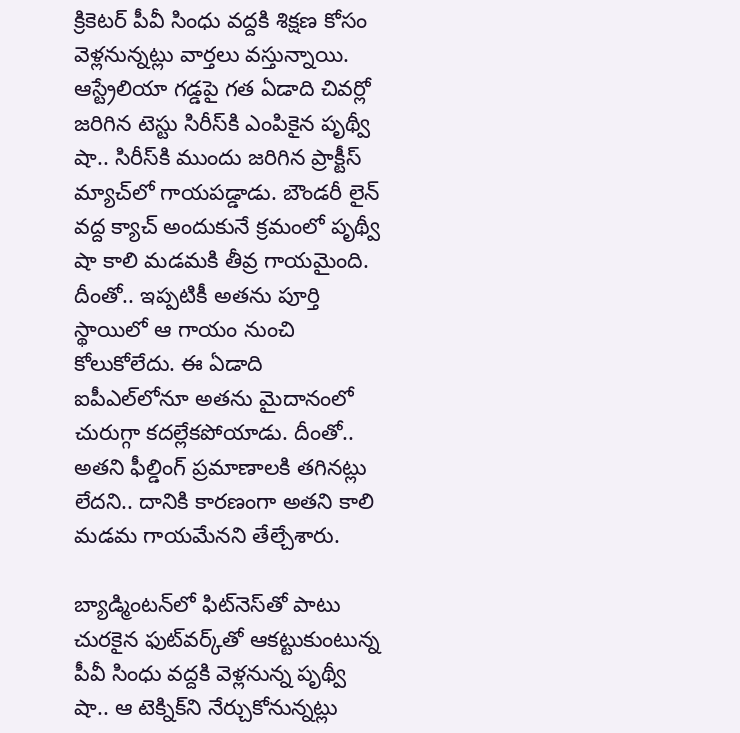క్రికెటర్ పీవీ సింధు వద్దకి శిక్షణ కోసం వెళ్లనున్నట్లు వార్తలు వస్తున్నాయి. ఆస్ట్రేలియా గడ్డపై గత ఏడాది చివర్లో జరిగిన టెస్టు సిరీస్‌కి ఎంపికైన పృథ్వీ షా.. సిరీస్‌కి ముందు జరిగిన ప్రాక్టీస్ మ్యాచ్‌లో గాయపడ్డాడు. బౌండరీ లైన్ వద్ద క్యాచ్ అందుకునే క్రమంలో పృథ్వీ షా కాలి మడమకి తీవ్ర గాయమైంది. దీంతో.. ఇప్పటికీ అతను పూర్తి స్థాయిలో ఆ గాయం నుంచి కోలుకోలేదు. ఈ ఏడాది ఐపీఎల్‌లోనూ అతను మైదానంలో చురుగ్గా కదల్లేకపోయాడు. దీంతో.. అతని ఫీల్డింగ్ ప్రమాణాలకి తగినట్లు లేదని.. దానికి కారణంగా అతని కాలి మడమ గాయమేనని తేల్చేశారు.

బ్యాడ్మింటన్‌లో ఫిట్‌నెస్‌తో పాటు చురకైన ఫుట్‌వర్క్‌తో ఆకట్టుకుంటున్న పీవీ సింధు వద్దకి వెళ్లనున్న పృథ్వీ షా.. ఆ టెక్నిక్‌ని నేర్చుకోనున్నట్లు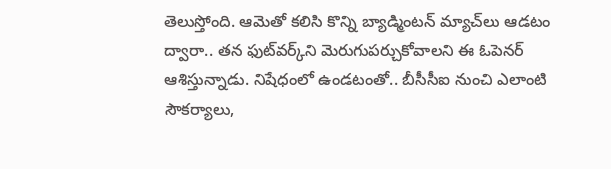తెలుస్తోంది. ఆమెతో కలిసి కొన్ని బ్యాడ్మింటన్ మ్యాచ్‌లు ఆడటం ద్వారా.. తన ఫుట్‌వర్క్‌ని మెరుగుపర్చుకోవాలని ఈ ఓపెనర్ ఆశిస్తున్నాడు. నిషేధంలో ఉండటంతో.. బీసీసీఐ నుంచి ఎలాంటి సౌకర్యాలు,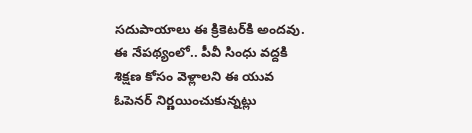సదుపాయాలు ఈ క్రికెటర్‌కి అందవు. ఈ నేపథ్యంలో.. పీవీ సింధు వద్దకి శిక్షణ కోసం వెళ్లాలని ఈ యువ ఓపెనర్ నిర్ణయించుకున్నట్లు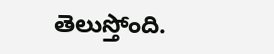తెలుస్తోంది.